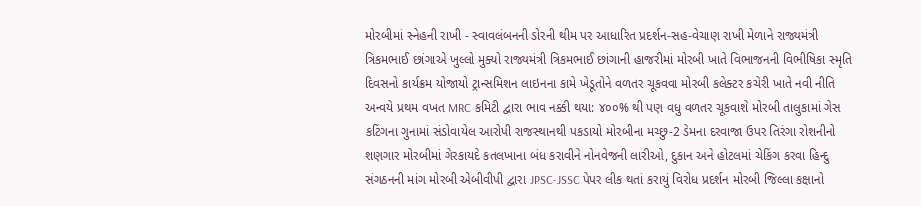મોરબીમાં સ્નેહની રાખી - સ્વાવલંબનની ડોરની થીમ પર આધારિત પ્રદર્શન-સહ-વેચાણ રાખી મેળાને રાજ્યમંત્રી ત્રિકમભાઈ છાંગાએ ખુલ્લો મુક્યો રાજ્યમંત્રી ત્રિકમભાઈ છાંગાની હાજરીમાં મોરબી ખાતે વિભાજનની વિભીષિકા સ્મૃતિ દિવસનો કાર્યક્રમ યોજાયો ટ્રાન્સમિશન લાઇનના કામે ખેડૂતોને વળતર ચૂકવવા મોરબી કલેક્ટર કચેરી ખાતે નવી નીતિ અન્વયે પ્રથમ વખત MRC કમિટી દ્વારા ભાવ નક્કી થયા: ૪૦૦% થી પણ વધુ વળતર ચૂકવાશે મોરબી તાલુકામાં ગેસ કટિંગના ગુનામાં સંડોવાયેલ આરોપી રાજસ્થાનથી પકડાયો મોરબીના મચ્છુ-2 ડેમના દરવાજા ઉપર તિરંગા રોશનીનો શણગાર મોરબીમાં ગેરકાયદે કતલખાના બંધ કરાવીને નોનવેજની લારીઓ, દુકાન અને હોટલમાં ચેકિંગ કરવા હિન્દુ સંગઠનની માંગ મોરબી એબીવીપી દ્વારા JPSC-JSSC પેપર લીક થતાં કરાયું વિરોધ પ્રદર્શન મોરબી જિલ્લા કક્ષાનો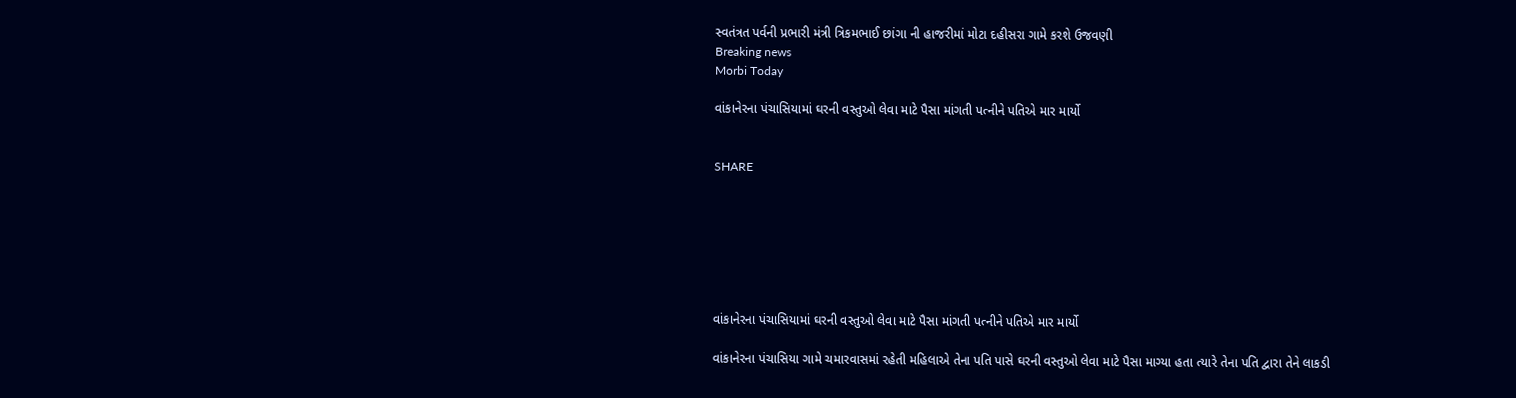સ્વતંત્રત પર્વની પ્રભારી મંત્રી ત્રિકમભાઈ છાંગા ની હાજરીમાં મોટા દહીસરા ગામે કરશે ઉજવણી
Breaking news
Morbi Today

વાંકાનેરના પંચાસિયામાં ઘરની વસ્તુઓ લેવા માટે પૈસા માંગતી પત્નીને પતિએ માર માર્યો


SHARE







વાંકાનેરના પંચાસિયામાં ઘરની વસ્તુઓ લેવા માટે પૈસા માંગતી પત્નીને પતિએ માર માર્યો

વાંકાનેરના પંચાસિયા ગામે ચમારવાસમાં રહેતી મહિલાએ તેના પતિ પાસે ઘરની વસ્તુઓ લેવા માટે પૈસા માગ્યા હતા ત્યારે તેના પતિ દ્વારા તેને લાકડી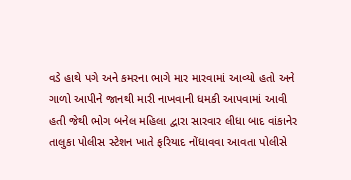વડે હાથે પગે અને કમરના ભાગે માર મારવામાં આવ્યો હતો અને ગાળો આપીને જાનથી મારી નાખવાની ધમકી આપવામાં આવી હતી જેથી ભોગ બનેલ મહિલા દ્વારા સારવાર લીધા બાદ વાંકાનેર તાલુકા પોલીસ સ્ટેશન ખાતે ફરિયાદ નોંધાવવા આવતા પોલીસે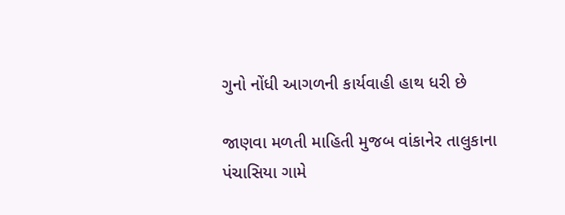ગુનો નોંધી આગળની કાર્યવાહી હાથ ધરી છે

જાણવા મળતી માહિતી મુજબ વાંકાનેર તાલુકાના પંચાસિયા ગામે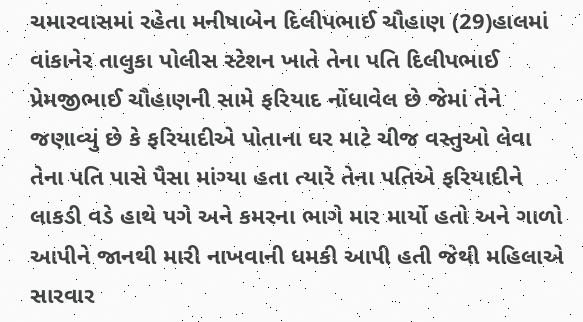ચમારવાસમાં રહેતા મનીષાબેન દિલીપભાઈ ચૌહાણ (29)હાલમાં વાંકાનેર તાલુકા પોલીસ સ્ટેશન ખાતે તેના પતિ દિલીપભાઈ પ્રેમજીભાઈ ચૌહાણની સામે ફરિયાદ નોંધાવેલ છે જેમાં તેને જણાવ્યું છે કે ફરિયાદીએ પોતાના ઘર માટે ચીજ વસ્તુઓ લેવા તેના પતિ પાસે પૈસા માંગ્યા હતા ત્યારે તેના પતિએ ફરિયાદીને લાકડી વડે હાથે પગે અને કમરના ભાગે માર માર્યો હતો અને ગાળો આપીને જાનથી મારી નાખવાની ધમકી આપી હતી જેથી મહિલાએ સારવાર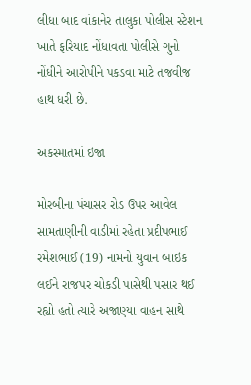લીધા બાદ વાંકાનેર તાલુકા પોલીસ સ્ટેશન ખાતે ફરિયાદ નોંધાવતા પોલીસે ગુનો નોંધીને આરોપીને પકડવા માટે તજવીજ હાથ ધરી છે.

અકસ્માતમાં ઇજા

મોરબીના પંચાસર રોડ ઉપર આવેલ સામતાણીની વાડીમાં રહેતા પ્રદીપભાઈ રમેશભાઈ (19) નામનો યુવાન બાઇક લઈને રાજપર ચોકડી પાસેથી પસાર થઈ રહ્યો હતો ત્યારે અજાણ્યા વાહન સાથે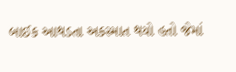બાઈક આથડતા અકસ્માત થયો હતો જેમાં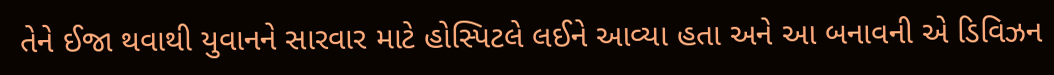તેને ઈજા થવાથી યુવાનને સારવાર માટે હોસ્પિટલે લઈને આવ્યા હતા અને આ બનાવની એ ડિવિઝન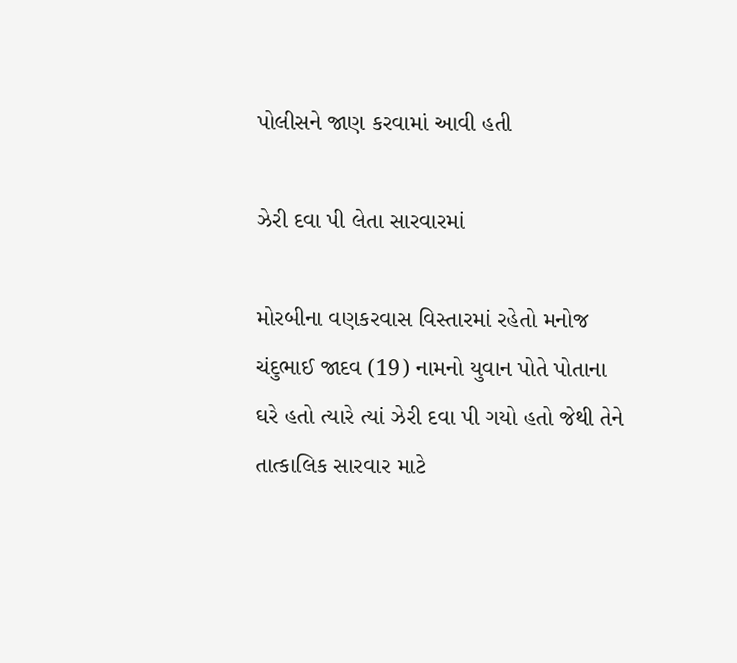પોલીસને જાણ કરવામાં આવી હતી

ઝેરી દવા પી લેતા સારવારમાં

મોરબીના વણકરવાસ વિસ્તારમાં રહેતો મનોજ ચંદુભાઈ જાદવ (19) નામનો યુવાન પોતે પોતાના ઘરે હતો ત્યારે ત્યાં ઝેરી દવા પી ગયો હતો જેથી તેને તાત્કાલિક સારવાર માટે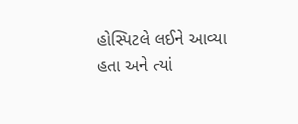હોસ્પિટલે લઈને આવ્યા હતા અને ત્યાં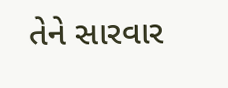તેને સારવાર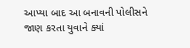આપ્યા બાદ આ બનાવની પોલીસને જાણ કરતા યુવાને ક્યાં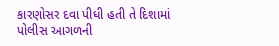કારણોસર દવા પીધી હતી તે દિશામાં પોલીસ આગળની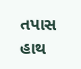તપાસ હાથ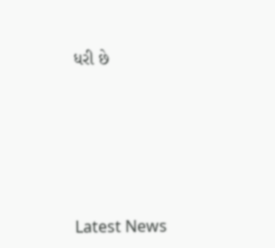ધરી છે






Latest News